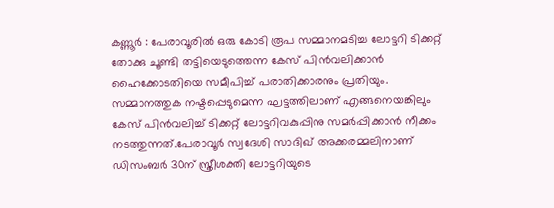കണ്ണൂർ : പേരാവൂരിൽ ഒരു കോടി രൂപ സമ്മാനമടിച്ച ലോട്ടറി ടിക്കറ്റ് തോക്കു ചൂണ്ടി തട്ടിയെടുത്തെന്ന കേസ് പിൻവലിക്കാൻ ഹൈക്കോടതിയെ സമീപിച്ച് പരാതിക്കാരനും പ്രതിയും. സമ്മാനത്തുക നഷ്ടപ്പെടുമെന്ന ഘട്ടത്തിലാണ് എങ്ങനെയങ്കിലും കേസ് പിൻവലിച്ച് ടിക്കറ്റ് ലോട്ടറിവകുപ്പിനു സമർപ്പിക്കാൻ നീക്കം നടത്തുന്നത്.പേരാവൂർ സ്വദേശി സാദിഖ് അക്കരമ്മലിനാണ് ഡിസംബർ 30ന് സ്ത്രീശക്തി ലോട്ടറിയുടെ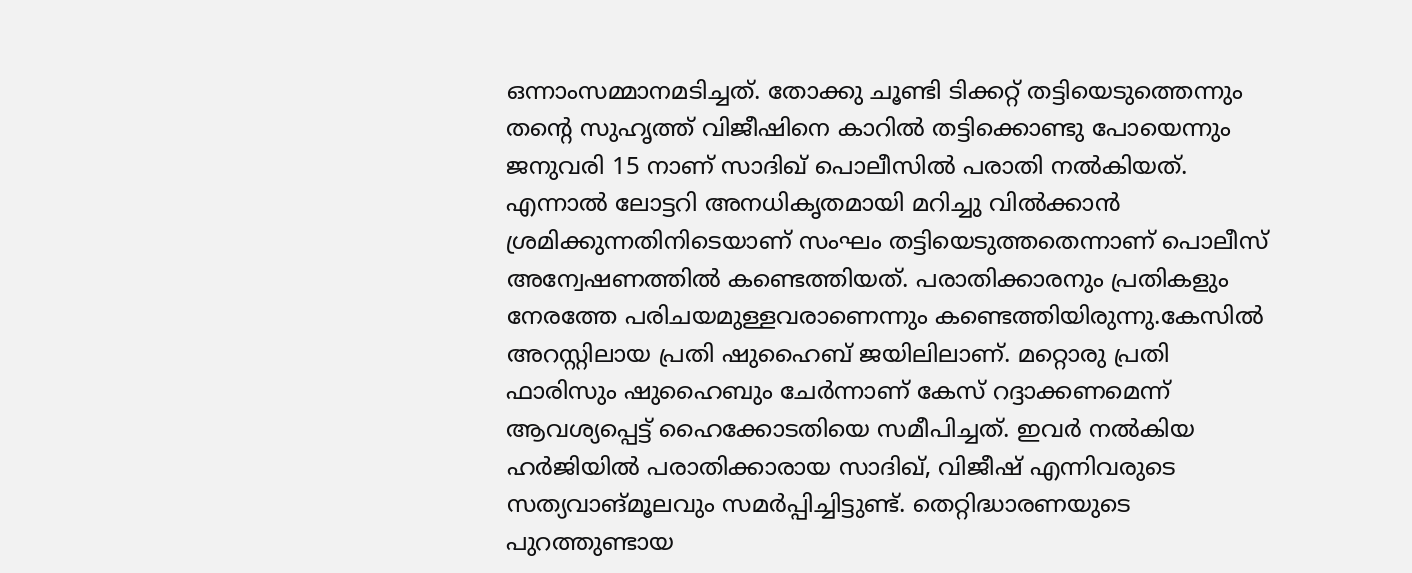ഒന്നാംസമ്മാനമടിച്ചത്. തോക്കു ചൂണ്ടി ടിക്കറ്റ് തട്ടിയെടുത്തെന്നും തന്റെ സുഹൃത്ത് വിജീഷിനെ കാറിൽ തട്ടിക്കൊണ്ടു പോയെന്നും ജനുവരി 15 നാണ് സാദിഖ് പൊലീസിൽ പരാതി നൽകിയത്. എന്നാൽ ലോട്ടറി അനധികൃതമായി മറിച്ചു വിൽക്കാൻ ശ്രമിക്കുന്നതിനിടെയാണ് സംഘം തട്ടിയെടുത്തതെന്നാണ് പൊലീസ് അന്വേഷണത്തിൽ കണ്ടെത്തിയത്. പരാതിക്കാരനും പ്രതികളും നേരത്തേ പരിചയമുള്ളവരാണെന്നും കണ്ടെത്തിയിരുന്നു.കേസിൽ അറസ്റ്റിലായ പ്രതി ഷുഹൈബ് ജയിലിലാണ്. മറ്റൊരു പ്രതി ഫാരിസും ഷുഹൈബും ചേർന്നാണ് കേസ് റദ്ദാക്കണമെന്ന് ആവശ്യപ്പെട്ട് ഹൈക്കോടതിയെ സമീപിച്ചത്. ഇവർ നൽകിയ ഹർജിയിൽ പരാതിക്കാരായ സാദിഖ്, വിജീഷ് എന്നിവരുടെ സത്യവാങ്മൂലവും സമർപ്പിച്ചിട്ടുണ്ട്. തെറ്റിദ്ധാരണയുടെ പുറത്തുണ്ടായ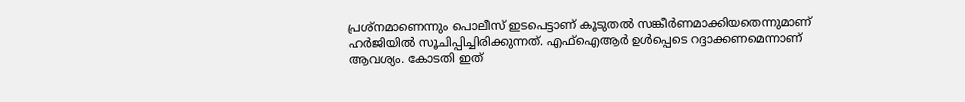പ്രശ്നമാണെന്നും പൊലീസ് ഇടപെട്ടാണ് കൂടുതൽ സങ്കീർണമാക്കിയതെന്നുമാണ് ഹർജിയിൽ സൂചിപ്പിച്ചിരിക്കുന്നത്. എഫ്ഐആർ ഉൾപ്പെടെ റദ്ദാക്കണമെന്നാണ് ആവശ്യം. കോടതി ഇത്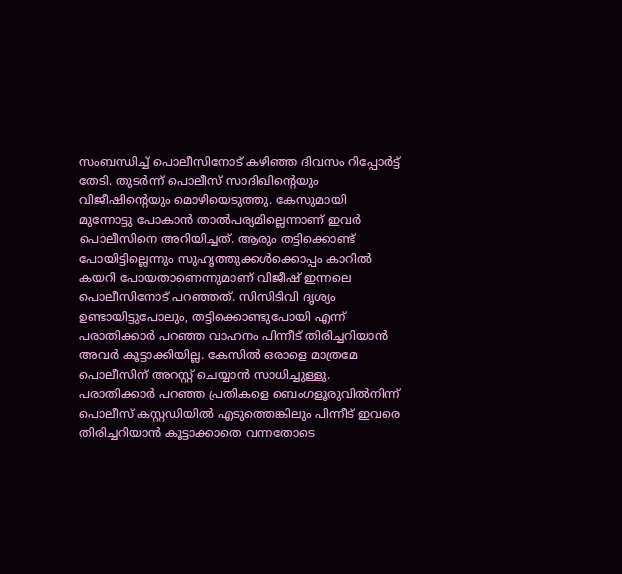സംബന്ധിച്ച് പൊലീസിനോട് കഴിഞ്ഞ ദിവസം റിപ്പോർട്ട് തേടി. തുടർന്ന് പൊലീസ് സാദിഖിന്റെയും വിജീഷിന്റെയും മൊഴിയെടുത്തു. കേസുമായി മുന്നോട്ടു പോകാൻ താൽപര്യമില്ലെന്നാണ് ഇവർ പൊലീസിനെ അറിയിച്ചത്. ആരും തട്ടിക്കൊണ്ട് പോയിട്ടില്ലെന്നും സുഹൃത്തുക്കൾക്കൊപ്പം കാറിൽ കയറി പോയതാണെന്നുമാണ് വിജീഷ് ഇന്നലെ പൊലീസിനോട് പറഞ്ഞത്. സിസിടിവി ദൃശ്യം ഉണ്ടായിട്ടുപോലും, തട്ടിക്കൊണ്ടുപോയി എന്ന് പരാതിക്കാർ പറഞ്ഞ വാഹനം പിന്നീട് തിരിച്ചറിയാൻ അവർ കൂട്ടാക്കിയില്ല. കേസിൽ ഒരാളെ മാത്രമേ പൊലീസിന് അറസ്റ്റ് ചെയ്യാൻ സാധിച്ചുള്ളു. പരാതിക്കാർ പറഞ്ഞ പ്രതികളെ ബെംഗളൂരുവിൽനിന്ന് പൊലീസ് കസ്റ്റഡിയിൽ എടുത്തെങ്കിലും പിന്നീട് ഇവരെ തിരിച്ചറിയാൻ കൂട്ടാക്കാതെ വന്നതോടെ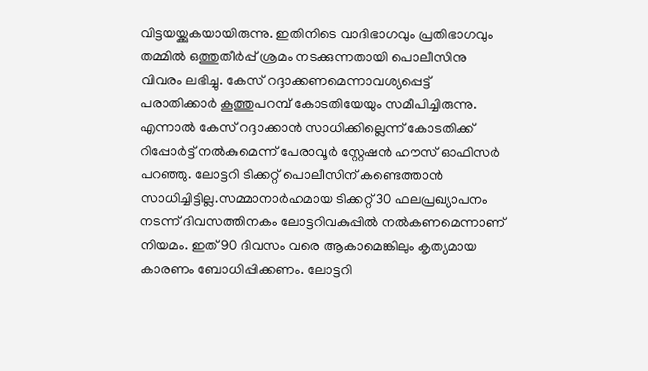വിട്ടയയ്ക്കുകയായിരുന്നു. ഇതിനിടെ വാദിഭാഗവും പ്രതിഭാഗവും തമ്മിൽ ഒത്തുതീർപ്പ് ശ്രമം നടക്കുന്നതായി പൊലീസിനു വിവരം ലഭിച്ചു. കേസ് റദ്ദാക്കണമെന്നാവശ്യപ്പെട്ട് പരാതിക്കാർ കൂത്തുപറമ്പ് കോടതിയേയും സമീപിച്ചിരുന്നു. എന്നാൽ കേസ് റദ്ദാക്കാൻ സാധിക്കില്ലെന്ന് കോടതിക്ക് റിപ്പോർട്ട് നൽകുമെന്ന് പേരാവൂർ സ്റ്റേഷൻ ഹൗസ് ഓഫിസർ പറഞ്ഞു. ലോട്ടറി ടിക്കറ്റ് പൊലീസിന് കണ്ടെത്താൻ സാധിച്ചിട്ടില്ല.സമ്മാനാർഹമായ ടിക്കറ്റ് 30 ഫലപ്രഖ്യാപനം നടന്ന് ദിവസത്തിനകം ലോട്ടറിവകുപ്പിൽ നൽകണമെന്നാണ് നിയമം. ഇത് 90 ദിവസം വരെ ആകാമെങ്കിലും കൃത്യമായ കാരണം ബോധിപ്പിക്കണം. ലോട്ടറി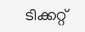ടിക്കറ്റ്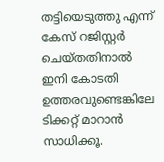തട്ടിയെടുത്തു എന്ന് കേസ് റജിസ്റ്റർ ചെയ്തതിനാൽ ഇനി കോടതി ഉത്തരവുണ്ടെങ്കിലേ ടിക്കറ്റ് മാറാൻ സാധിക്കൂ.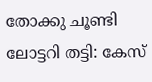തോക്കു ചൂണ്ടി ലോട്ടറി തട്ടി: കേസ്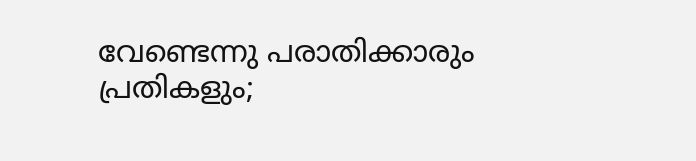വേണ്ടെന്നു പരാതിക്കാരും പ്രതികളും;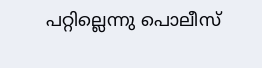പറ്റില്ലെന്നു പൊലീസ്